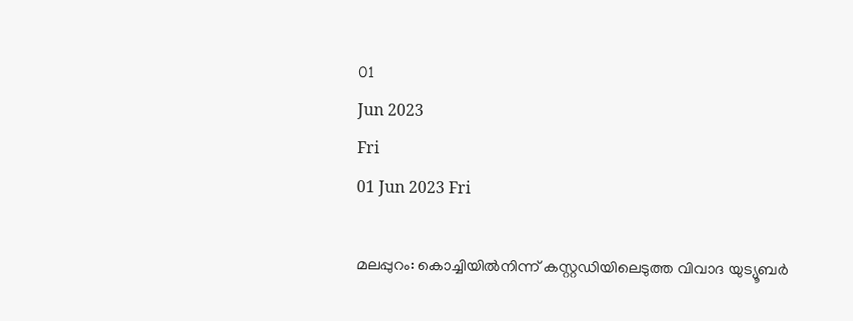01
Jun 2023
Fri
01 Jun 2023 Fri

മലപ്പുറം: കൊച്ചിയിൽനിന്ന് കസ്റ്റഡിയിലെടുത്ത വിവാദ യുട്യൂബർ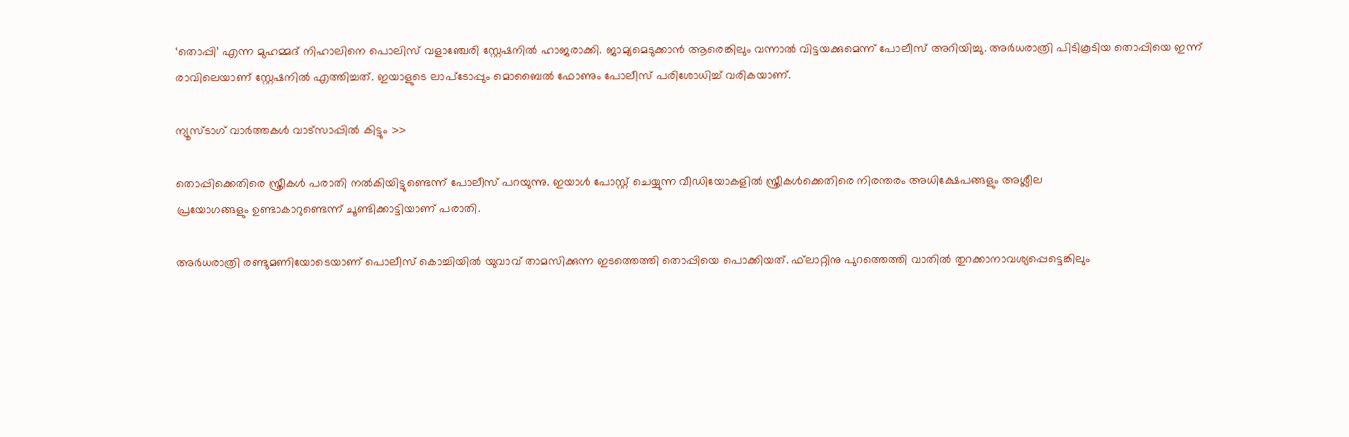‘തൊപ്പി’ എന്ന മുഹമ്മദ് നിഹാലിനെ പൊലിസ് വളാഞ്ചേരി സ്റ്റേഷനിൽ ഹാജരാക്കി. ജാമ്യമെടുക്കാൻ ആരെങ്കിലും വന്നാൽ വിട്ടയക്കുമെന്ന് പോലീസ് അറിയിച്ചു. അർധരാത്രി പിടികൂടിയ തൊപ്പിയെ ഇന്ന് രാവിലെയാണ് സ്റ്റേഷനിൽ എത്തിച്ചത്. ഇയാളുടെ ലാപ്‌ടോപ്പും മൊബൈൽ ഫോണും പോലീസ് പരിശോധിച്ച് വരികയാണ്.

ന്യൂസ്ടാഗ് വാര്‍ത്തകള്‍ വാട്‌സാപ്പില്‍ കിട്ടും >>

തൊപ്പിക്കെതിരെ സ്ത്രീകൾ പരാതി നൽകിയിട്ടുണ്ടെന്ന് പോലീസ് പറയുന്നു. ഇയാൾ പോസ്റ്റ് ചെയ്യുന്ന വീഡിയോകളിൽ സ്ത്രീകൾക്കെതിരെ നിരന്തരം അധിക്ഷേപങ്ങളും അശ്ലീല
പ്രയോഗങ്ങളും ഉണ്ടാകാറുണ്ടെന്ന് ചൂണ്ടിക്കാട്ടിയാണ് പരാതി.

അർധരാത്രി രണ്ടുമണിയോടെയാണ് പൊലീസ് കൊച്ചിയിൽ യുവാവ് താമസിക്കുന്ന ഇടത്തെത്തി തൊപ്പിയെ പൊക്കിയത്. ഫ്‌ലാറ്റിനു പുറത്തെത്തി വാതിൽ തുറക്കാനാവശ്യപ്പെട്ടെങ്കിലും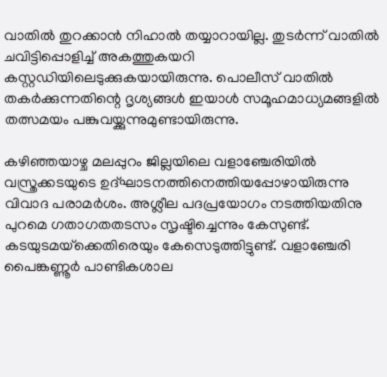വാതിൽ തുറക്കാൻ നിഹാൽ തയ്യാറായില്ല. തുടർന്ന് വാതിൽ ചവിട്ടിപ്പൊളിച്ച് അകത്തുകയറി കസ്റ്റഡിയിലെടുക്കുകയായിരുന്നു. പൊലീസ് വാതിൽ തകർക്കുന്നതിന്റെ ദൃശ്യങ്ങൾ ഇയാൾ സമൂഹമാധ്യമങ്ങളിൽ തത്സമയം പങ്കുവയ്ക്കുന്നുമുണ്ടായിരുന്നു.

കഴിഞ്ഞയാഴ്ച മലപ്പുറം ജില്ലയിലെ വളാഞ്ചേരിയിൽ വസ്ത്രക്കടയുടെ ഉദ്ഘാടനത്തിനെത്തിയപ്പോഴായിരുന്നു വിവാദ പരാമർശം. അശ്ലീല പദപ്രയോഗം നടത്തിയതിനു പുറമെ ഗതാഗതതടസം സൃഷ്ടിച്ചെന്നും കേസുണ്ട്. കടയുടമയ്‌ക്കെതിരെയും കേസെടുത്തിട്ടുണ്ട്. വളാഞ്ചേരി പൈങ്കണ്ണൂർ പാണ്ടികശാല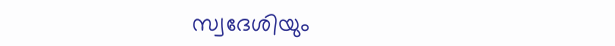സ്വദേശിയും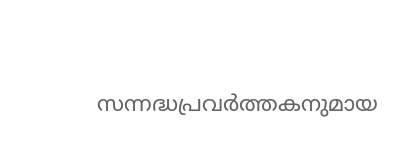സന്നദ്ധപ്രവർത്തകനുമായ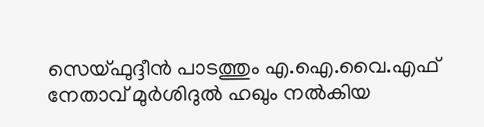സെയ്ഫുദ്ദീൻ പാടത്തും എ.ഐ.വൈ.എഫ് നേതാവ് മുർശിദുൽ ഹഖും നൽകിയ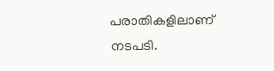പരാതികളിലാണ് നടപടി.